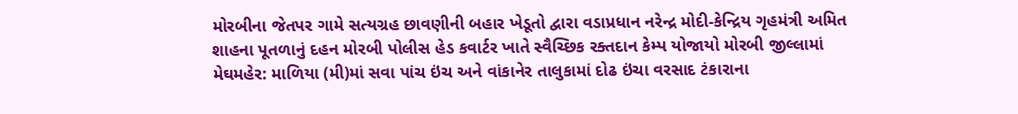મોરબીના જેતપર ગામે સત્યગ્રહ છાવણીની બહાર ખેડૂતો દ્વારા વડાપ્રધાન નરેન્દ્ર મોદી-કેન્દ્રિય ગૃહમંત્રી અમિત શાહના પૂતળાનું દહન મોરબી પોલીસ હેડ કવાર્ટર ખાતે સ્વૈચ્છિક રક્તદાન કેમ્પ યોજાયો મોરબી જીલ્લામાં મેઘમહેર: માળિયા (મી)માં સવા પાંચ ઇંચ અને વાંકાનેર તાલુકામાં દોઢ ઇંચા વરસાદ ટંકારાના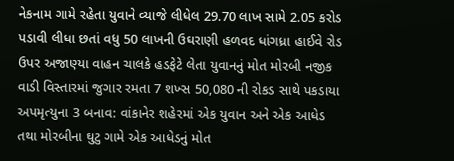નેકનામ ગામે રહેતા યુવાને વ્યાજે લીધેલ 29.70 લાખ સામે 2.05 કરોડ પડાવી લીધા છતાં વધુ 50 લાખની ઉઘરાણી હળવદ ધાંગધ્રા હાઈવે રોડ ઉપર અજાણ્યા વાહન ચાલકે હડફેટે લેતા યુવાનનું મોત મોરબી નજીક વાડી વિસ્તારમાં જુગાર રમતા 7 શખ્સ 50,080 ની રોકડ સાથે પકડાયા અપમૃત્યુના 3 બનાવ: વાંકાનેર શહેરમાં એક યુવાન અને એક આધેડ તથા મોરબીના ઘુટુ ગામે એક આધેડનું મોત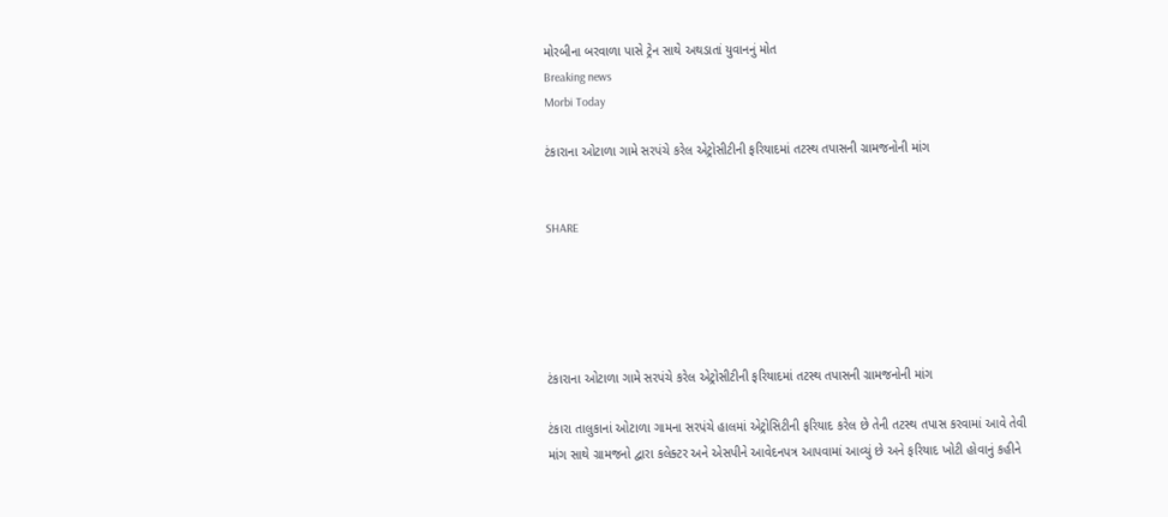મોરબીના બરવાળા પાસે ટ્રેન સાથે અથડાતાં યુવાનનું મોત
Breaking news
Morbi Today

ટંકારાના ઓટાળા ગામે સરપંચે કરેલ એટ્રોસીટીની ફરિયાદમાં તટસ્થ તપાસની ગ્રામજનોની માંગ


SHARE





ટંકારાના ઓટાળા ગામે સરપંચે કરેલ એટ્રોસીટીની ફરિયાદમાં તટસ્થ તપાસની ગ્રામજનોની માંગ

ટંકારા તાલુકાનાં ઓટાળા ગામના સરપંચે હાલમાં એટ્રોસિટીની ફરિયાદ કરેલ છે તેની તટસ્થ તપાસ કરવામાં આવે તેવી માંગ સાથે ગ્રામજનો દ્વારા કલેક્ટર અને એસપીને આવેદનપત્ર આપવામાં આવ્યું છે અને ફરિયાદ ખોટી હોવાનું કહીને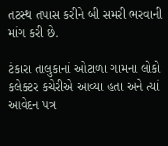તટસ્થ તપાસ કરીને બી સમરી ભરવાની માંગ કરી છે.

ટંકારા તાલુકાનાં ઓટાળા ગામના લોકો કલેક્ટર કચેરીએ આવ્યા હતા અને ત્યાં આવેદન પત્ર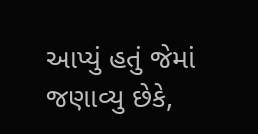આપ્યું હતું જેમાં જણાવ્યુ છેકે,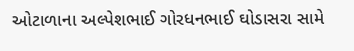ઓટાળાના અલ્પેશભાઈ ગોરધનભાઈ ઘોડાસરા સામે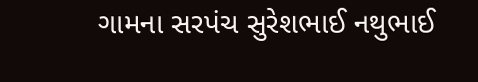ગામના સરપંચ સુરેશભાઈ નથુભાઈ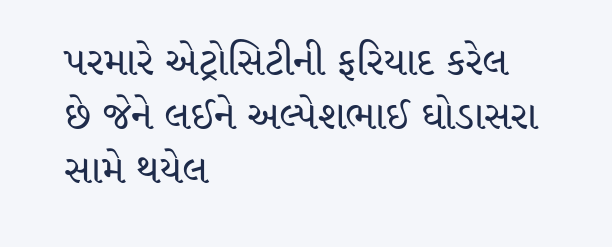પરમારે એટ્રોસિટીની ફરિયાદ કરેલ છે જેને લઈને અલ્પેશભાઈ ઘોડાસરા સામે થયેલ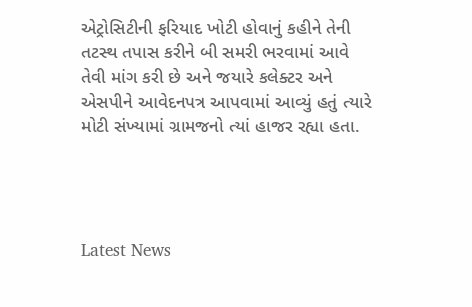એટ્રોસિટીની ફરિયાદ ખોટી હોવાનું કહીને તેની તટસ્થ તપાસ કરીને બી સમરી ભરવામાં આવે તેવી માંગ કરી છે અને જયારે કલેક્ટર અને એસપીને આવેદનપત્ર આપવામાં આવ્યું હતું ત્યારે મોટી સંખ્યામાં ગ્રામજનો ત્યાં હાજર રહ્યા હતા.




Latest News